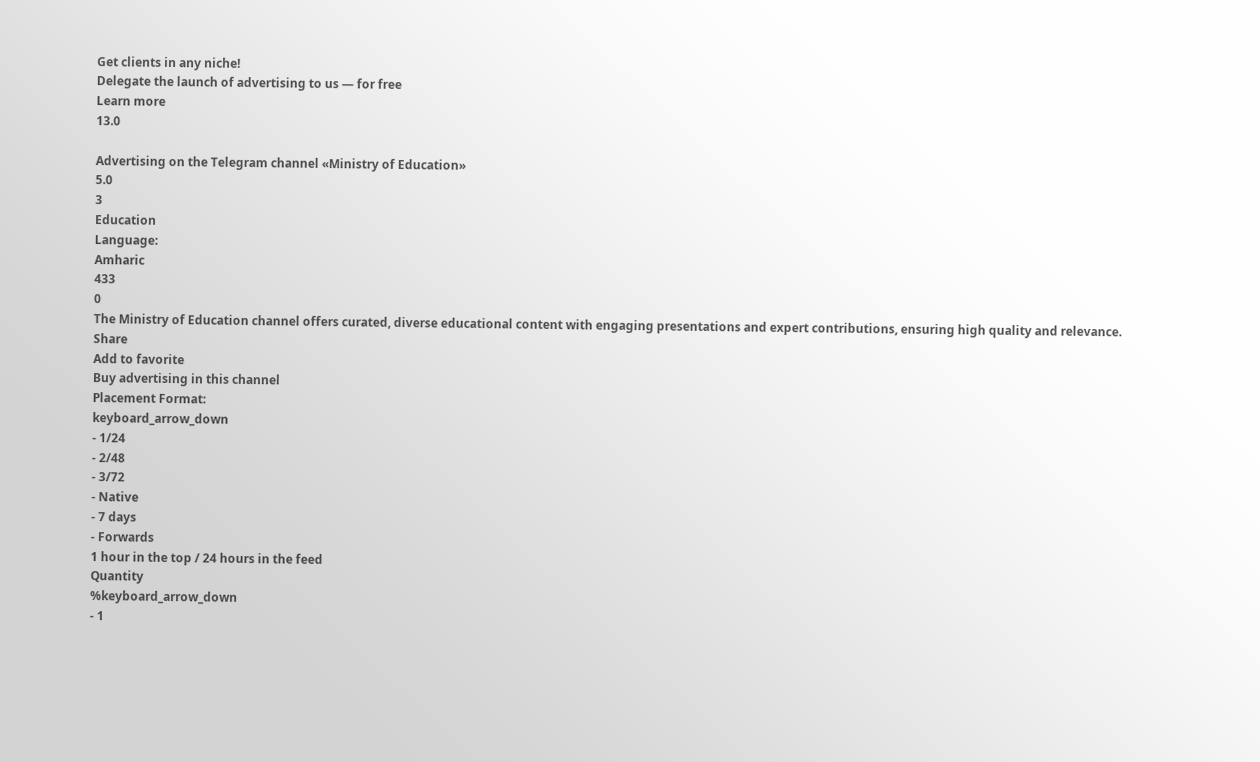Get clients in any niche!
Delegate the launch of advertising to us — for free
Learn more
13.0

Advertising on the Telegram channel «Ministry of Education»
5.0
3
Education
Language:
Amharic
433
0
The Ministry of Education channel offers curated, diverse educational content with engaging presentations and expert contributions, ensuring high quality and relevance.
Share
Add to favorite
Buy advertising in this channel
Placement Format:
keyboard_arrow_down
- 1/24
- 2/48
- 3/72
- Native
- 7 days
- Forwards
1 hour in the top / 24 hours in the feed
Quantity
%keyboard_arrow_down
- 1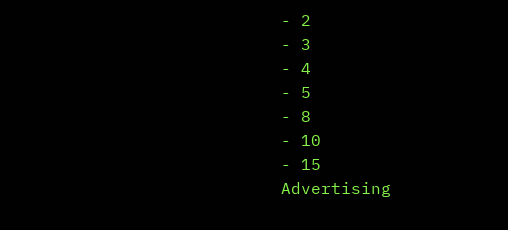- 2
- 3
- 4
- 5
- 8
- 10
- 15
Advertising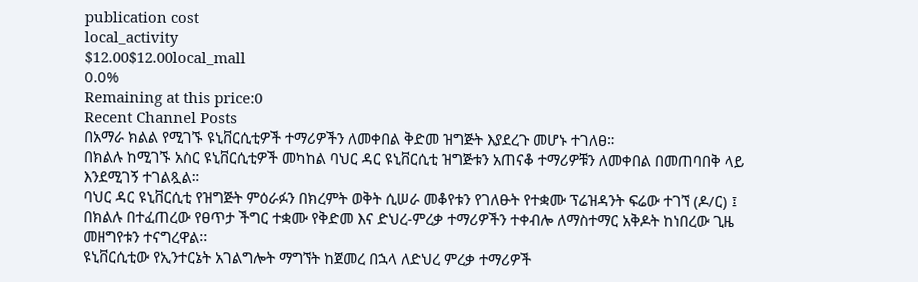publication cost
local_activity
$12.00$12.00local_mall
0.0%
Remaining at this price:0
Recent Channel Posts
በአማራ ክልል የሚገኙ ዩኒቨርሲቲዎች ተማሪዎችን ለመቀበል ቅድመ ዝግጅት እያደረጉ መሆኑ ተገለፀ።
በክልሉ ከሚገኙ አስር ዩኒቨርሲቲዎች መካከል ባህር ዳር ዩኒቨርሲቲ ዝግጅቱን አጠናቆ ተማሪዎቹን ለመቀበል በመጠባበቅ ላይ እንደሚገኝ ተገልጿል።
ባህር ዳር ዩኒቨርሲቲ የዝግጅት ምዕራፉን በክረምት ወቅት ሲሠራ መቆየቱን የገለፁት የተቋሙ ፕሬዝዳንት ፍሬው ተገኘ (ዶ/ር) ፤ በክልሉ በተፈጠረው የፀጥታ ችግር ተቋሙ የቅድመ እና ድህረ-ምረቃ ተማሪዎችን ተቀብሎ ለማስተማር አቅዶት ከነበረው ጊዜ መዘግየቱን ተናግረዋል፡፡
ዩኒቨርሲቲው የኢንተርኔት አገልግሎት ማግኘት ከጀመረ በኋላ ለድህረ ምረቃ ተማሪዎች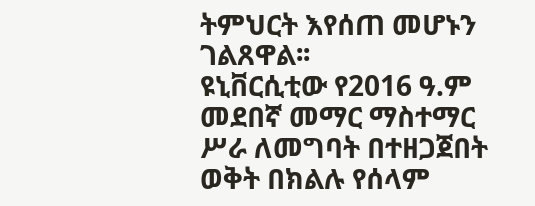ትምህርት እየሰጠ መሆኑን ገልጸዋል፡፡
ዩኒቨርሲቲው የ2016 ዓ.ም መደበኛ መማር ማስተማር ሥራ ለመግባት በተዘጋጀበት ወቅት በክልሉ የሰላም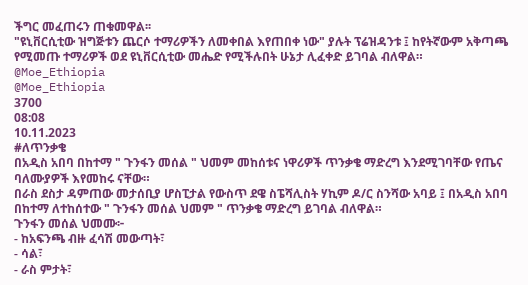ችግር መፈጠሩን ጠቁመዋል፡፡
"ዩኒቨርሲቲው ዝግጅቱን ጨርሶ ተማሪዎችን ለመቀበል እየጠበቀ ነው" ያሉት ፕሬዝዳንቱ ፤ ከየትኛውም አቅጣጫ የሚመጡ ተማሪዎች ወደ ዩኒቨርሲቲው መሔድ የሚችሉበት ሁኔታ ሊፈቀድ ይገባል ብለዋል።
@Moe_Ethiopia
@Moe_Ethiopia
3700
08:08
10.11.2023
#ለጥንቃቄ
በአዲስ አበባ በከተማ " ጉንፋን መሰል " ህመም መከሰቱና ነዋሪዎች ጥንቃቄ ማድረግ እንደሚገባቸው የጤና ባለሙያዎች እየመከሩ ናቸው።
በራስ ደስታ ዳምጠው መታሰቢያ ሆስፒታል የውስጥ ደዌ ስፔሻሊስት ሃኪም ዶ/ር ስንሻው አባይ ፤ በአዲስ አበባ በከተማ ለተከሰተው " ጉንፋን መሰል ህመም " ጥንቃቄ ማድረግ ይገባል ብለዋል።
ጉንፋን መሰል ህመሙ፦
- ከአፍንጫ ብዙ ፈሳሽ መውጣት፣
- ሳል፣
- ራስ ምታት፣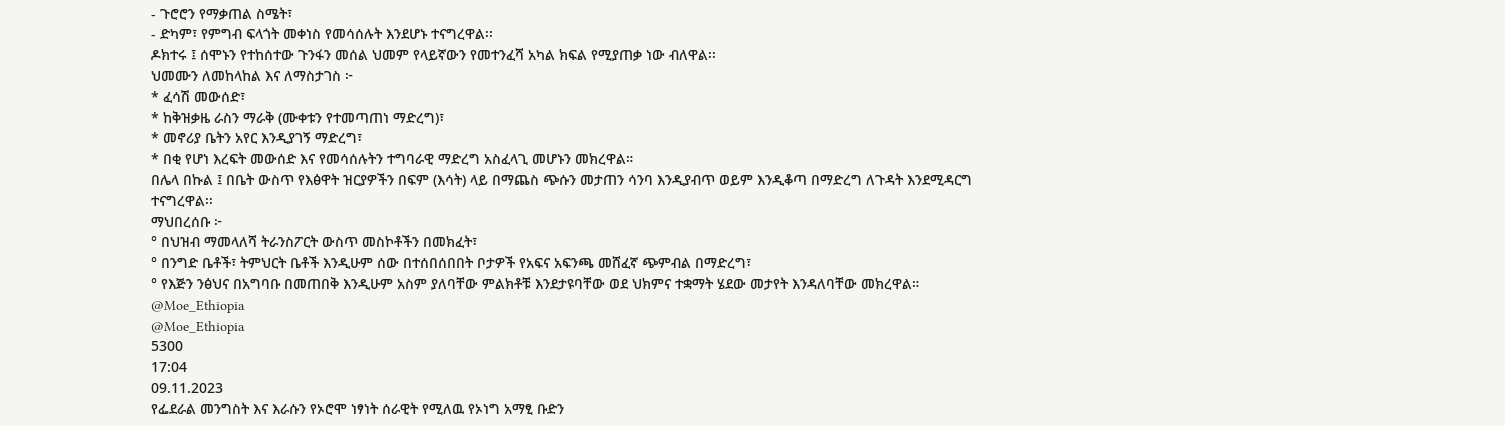- ጉሮሮን የማቃጠል ስሜት፣
- ድካም፣ የምግብ ፍላጎት መቀነስ የመሳሰሉት እንደሆኑ ተናግረዋል፡፡
ዶክተሩ ፤ ሰሞኑን የተከሰተው ጉንፋን መሰል ህመም የላይኛውን የመተንፈሻ አካል ክፍል የሚያጠቃ ነው ብለዋል፡፡
ህመሙን ለመከላከል እና ለማስታገስ ፦
* ፈሳሽ መውሰድ፣
* ከቅዝቃዜ ራስን ማራቅ (ሙቀቱን የተመጣጠነ ማድረግ)፣
* መኖሪያ ቤትን አየር እንዲያገኝ ማድረግ፣
* በቂ የሆነ እረፍት መውሰድ እና የመሳሰሉትን ተግባራዊ ማድረግ አስፈላጊ መሆኑን መክረዋል።
በሌላ በኩል ፤ በቤት ውስጥ የእፅዋት ዝርያዎችን በፍም (እሳት) ላይ በማጨስ ጭሱን መታጠን ሳንባ እንዲያብጥ ወይም እንዲቆጣ በማድረግ ለጉዳት እንደሚዳርግ ተናግረዋል፡፡
ማህበረሰቡ ፦
° በህዝብ ማመላለሻ ትራንስፖርት ውስጥ መስኮቶችን በመክፈት፣
° በንግድ ቤቶች፣ ትምህርት ቤቶች እንዲሁም ሰው በተሰበሰበበት ቦታዎች የአፍና አፍንጫ መሸፈኛ ጭምብል በማድረግ፣
° የእጅን ንፅህና በአግባቡ በመጠበቅ እንዲሁም አስም ያለባቸው ምልክቶቹ እንደታዩባቸው ወደ ህክምና ተቋማት ሄደው መታየት እንዳለባቸው መክረዋል።
@Moe_Ethiopia
@Moe_Ethiopia
5300
17:04
09.11.2023
የፌደራል መንግስት እና እራሱን የኦሮሞ ነፃነት ሰራዊት የሚለዉ የኦነግ አማፂ ቡድን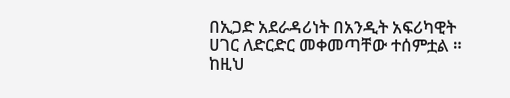በኢጋድ አደራዳሪነት በአንዲት አፍሪካዊት ሀገር ለድርድር መቀመጣቸው ተሰምቷል ።
ከዚህ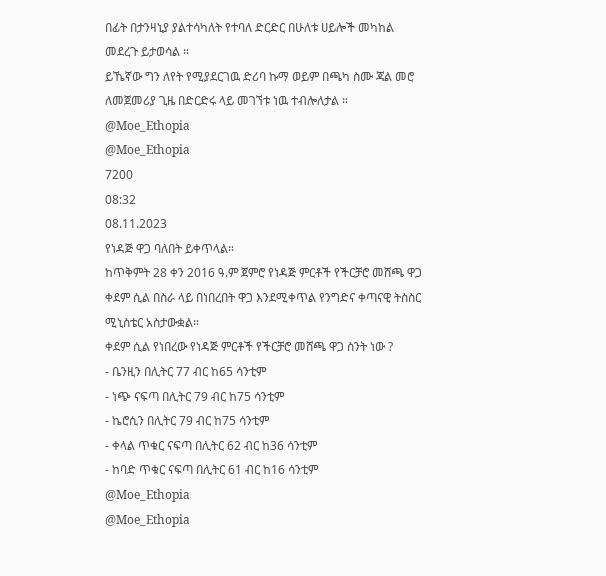በፊት በታንዛኒያ ያልተሳካለት የተባለ ድርድር በሁለቱ ሀይሎች መካከል መደረጉ ይታወሳል ።
ይኼኛው ግን ለየት የሚያደርገዉ ድሪባ ኩማ ወይም በጫካ ስሙ ጃል መሮ ለመጀመሪያ ጊዜ በድርድሩ ላይ መገኘቱ ነዉ ተብሎለታል ።
@Moe_Ethopia
@Moe_Ethopia
7200
08:32
08.11.2023
የነዳጅ ዋጋ ባለበት ይቀጥላል።
ከጥቅምት 28 ቀን 2016 ዓ.ም ጀምሮ የነዳጅ ምርቶች የችርቻሮ መሸጫ ዋጋ ቀደም ሲል በስራ ላይ በነበረበት ዋጋ እንደሚቀጥል የንግድና ቀጣናዊ ትስስር ሚኒስቴር አስታውቋል።
ቀደም ሲል የነበረው የነዳጅ ምርቶች የችርቻሮ መሸጫ ዋጋ ስንት ነው ?
- ቤንዚን በሊትር 77 ብር ከ65 ሳንቲም
- ነጭ ናፍጣ በሊትር 79 ብር ከ75 ሳንቲም
- ኬሮሲን በሊትር 79 ብር ከ75 ሳንቲም
- ቀላል ጥቁር ናፍጣ በሊትር 62 ብር ከ36 ሳንቲም
- ከባድ ጥቁር ናፍጣ በሊትር 61 ብር ከ16 ሳንቲም
@Moe_Ethopia
@Moe_Ethopia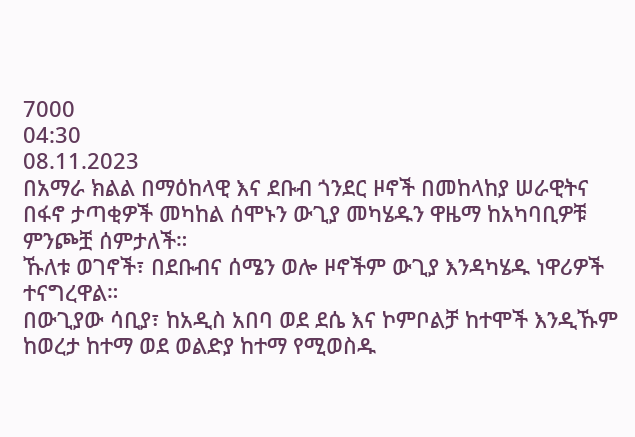7000
04:30
08.11.2023
በአማራ ክልል በማዕከላዊ እና ደቡብ ጎንደር ዞኖች በመከላከያ ሠራዊትና በፋኖ ታጣቂዎች መካከል ሰሞኑን ውጊያ መካሄዱን ዋዜማ ከአካባቢዎቹ ምንጮቿ ሰምታለች።
ኹለቱ ወገኖች፣ በደቡብና ሰሜን ወሎ ዞኖችም ውጊያ እንዳካሄዱ ነዋሪዎች ተናግረዋል።
በውጊያው ሳቢያ፣ ከአዲስ አበባ ወደ ደሴ እና ኮምቦልቻ ከተሞች እንዲኹም ከወረታ ከተማ ወደ ወልድያ ከተማ የሚወስዱ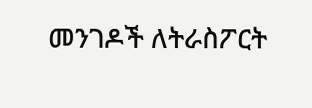መንገዶች ለትራስፖርት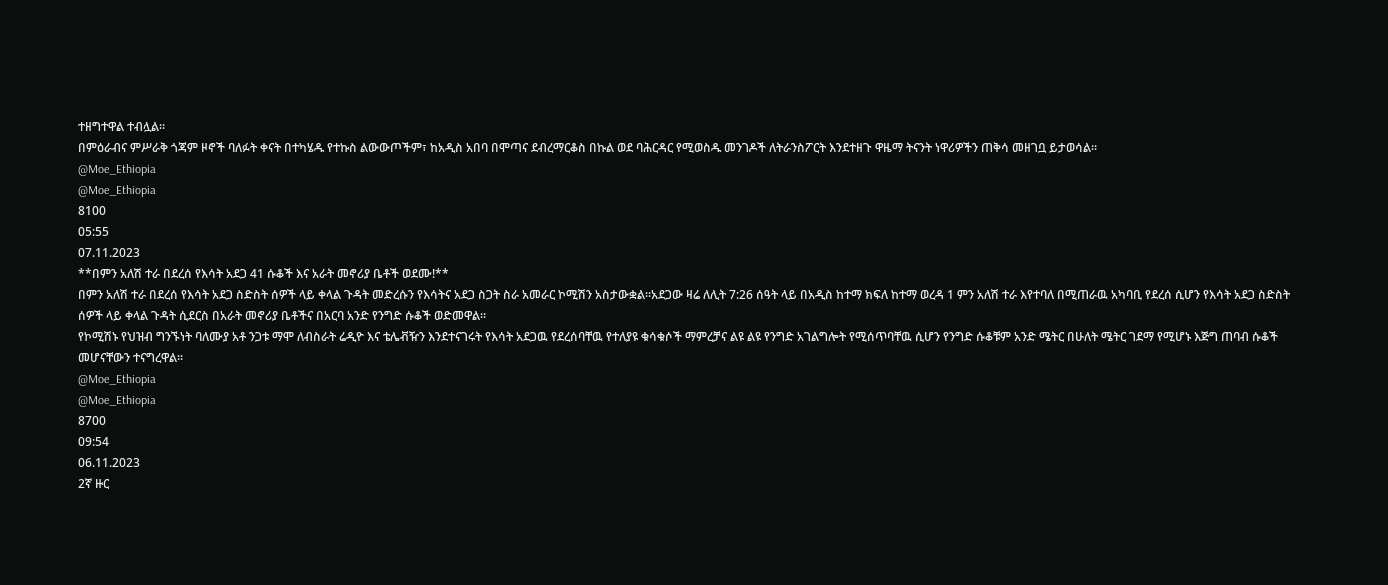ተዘግተዋል ተብሏል።
በምዕራብና ምሥራቅ ጎጃም ዞኖች ባለፉት ቀናት በተካሄዱ የተኩስ ልውውጦችም፣ ከአዲስ አበባ በሞጣና ደብረማርቆስ በኩል ወደ ባሕርዳር የሚወስዱ መንገዶች ለትራንስፖርት እንደተዘጉ ዋዜማ ትናንት ነዋሪዎችን ጠቅሳ መዘገቧ ይታወሳል።
@Moe_Ethiopia
@Moe_Ethiopia
8100
05:55
07.11.2023
**በምን አለሽ ተራ በደረሰ የእሳት አደጋ 41 ሱቆች እና አራት መኖሪያ ቤቶች ወደሙ!**
በምን አለሽ ተራ በደረሰ የእሳት አደጋ ስድስት ሰዎች ላይ ቀላል ጉዳት መድረሱን የእሳትና አደጋ ስጋት ስራ አመራር ኮሚሽን አስታውቋል።አደጋው ዛሬ ለሊት 7:26 ሰዓት ላይ በአዲስ ከተማ ክፍለ ከተማ ወረዳ 1 ምን አለሽ ተራ እየተባለ በሚጠራዉ አካባቢ የደረሰ ሲሆን የእሳት አደጋ ስድስት ሰዎች ላይ ቀላል ጉዳት ሲደርስ በአራት መኖሪያ ቤቶችና በአርባ አንድ የንግድ ሱቆች ወድመዋል።
የኮሚሽኑ የህዝብ ግንኙነት ባለሙያ አቶ ንጋቱ ማሞ ለብስራት ሬዲዮ እና ቴሌቭዥን እንደተናገሩት የእሳት አደጋዉ የደረሰባቸዉ የተለያዩ ቁሳቁሶች ማምረቻና ልዩ ልዩ የንግድ አገልግሎት የሚሰጥባቸዉ ሲሆን የንግድ ሱቆቹም አንድ ሜትር በሁለት ሜትር ገደማ የሚሆኑ እጅግ ጠባብ ሱቆች መሆናቸውን ተናግረዋል፡፡
@Moe_Ethiopia
@Moe_Ethiopia
8700
09:54
06.11.2023
2ኛ ዙር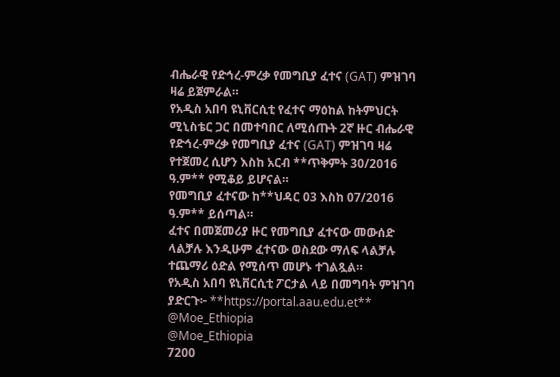ብሔራዊ የድኅረ-ምረቃ የመግቢያ ፈተና (GAT) ምዝገባ ዛሬ ይጀምራል።
የአዲስ አበባ ዩኒቨርሲቲ የፈተና ማዕከል ከትምህርት ሚኒስቴር ጋር በመተባበር ለሚሰጡት 2ኛ ዙር ብሔራዊ የድኅረ-ምረቃ የመግቢያ ፈተና (GAT) ምዝገባ ዛሬ የተጀመረ ሲሆን እስከ አርብ **ጥቅምት 30/2016 ዓ.ም** የሚቆይ ይሆናል።
የመግቢያ ፈተናው ከ**ህዳር 03 እስከ 07/2016 ዓ.ም** ይሰጣል።
ፈተና በመጀመሪያ ዙር የመግቢያ ፈተናው መውሰድ ላልቻሉ እንዲሁም ፈተናው ወስደው ማለፍ ላልቻሉ ተጨማሪ ዕድል የሚሰጥ መሆኑ ተገልጿል።
የአዲስ አበባ ዩኒቨርሲቲ ፖርታል ላይ በመግባት ምዝገባ ያድርጉ፦ **https://portal.aau.edu.et**
@Moe_Ethiopia
@Moe_Ethiopia
7200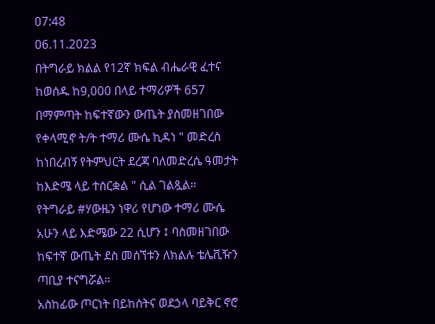07:48
06.11.2023
በትግራይ ክልል የ12ኛ ክፍል ብሔራዊ ፈተና ከወሰዱ ከ9,000 በላይ ተማሪዎች 657 በማምጣት ከፍተኛውን ውጤት ያስመዘገበው የቀላሚኖ ት/ት ተማሪ ሙሴ ኪዳነ " መድረስ ከነበረብኝ የትምህርት ደረጃ ባለመድረሴ ዓመታት ከእድሜ ላይ ተሰርቋል " ሲል ገልጿል።
የትግራይ #ሃውዜን ነዋሪ የሆነው ተማሪ ሙሴ አሁን ላይ እድሜው 22 ሲሆን ፤ ባስመዘገበው ከፍተኛ ውጤት ደስ መሰኘቱን ለክልሉ ቴሌቪዥን ጣቢያ ተናግሯል።
አስከፊው ጦርነት በይከሰትና ወደኃላ ባይቅር ኖሮ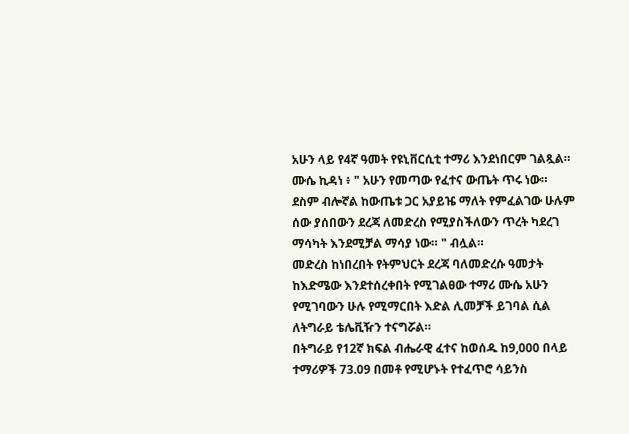አሁን ላይ የ4ኛ ዓመት የዩኒቨርሲቲ ተማሪ እንደነበርም ገልጿል።
ሙሴ ኪዳነ ፥ " አሁን የመጣው የፈተና ውጤት ጥሩ ነው። ደስም ብሎኛል ከውጤቱ ጋር አያይዤ ማለት የምፈልገው ሁሉም ሰው ያሰበውን ደረጃ ለመድረስ የሚያስችለውን ጥረት ካደረገ ማሳካት እንደሚቻል ማሳያ ነው። " ብሏል።
መድረስ ከነበረበት የትምህርት ደረጃ ባለመድረሱ ዓመታት ከእድሜው እንደተሰረቀበት የሚገልፀው ተማሪ ሙሴ አሁን የሚገባውን ሁሉ የሚማርበት እድል ሊመቻች ይገባል ሲል ለትግራይ ቴሌቪዥን ተናግሯል።
በትግራይ የ12ኛ ክፍል ብሔራዊ ፈተና ከወሰዱ ከ9,000 በላይ ተማሪዎች 73.09 በመቶ የሚሆኑት የተፈጥሮ ሳይንስ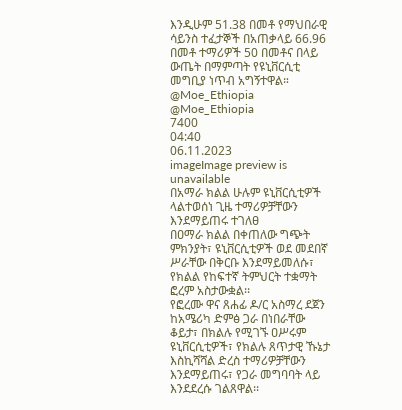እንዲሁም 51.38 በመቶ የማህበራዊ ሳይንስ ተፈታኞች በአጠቃላይ 66.96 በመቶ ተማሪዎች 50 በመቶና በላይ ውጤት በማምጣት የዩኒቨርሲቲ መግቢያ ነጥብ አግኝተዋል።
@Moe_Ethiopia
@Moe_Ethiopia
7400
04:40
06.11.2023
imageImage preview is unavailable
በአማራ ክልል ሁሉም ዩኒቨርሲቲዎች ላልተወሰነ ጊዜ ተማሪዎቻቸውን እንደማይጠሩ ተገለፀ
በዐማራ ክልል በቀጠለው ግጭት ምክንያት፣ ዩኒቨርሲቲዎች ወደ መደበኛ ሥራቸው በቅርቡ እንደማይመለሱ፣ የክልል የከፍተኛ ትምህርት ተቋማት ፎረም አስታውቋል፡፡
የፎረሙ ዋና ጸሐፊ ዶ/ር አስማረ ደጀን ከአሜሪካ ድምፅ ጋራ በነበራቸው ቆይታ፣ በክልሉ የሚገኙ ዐሥሩም ዩኒቨርሲቲዎች፣ የክልሉ ጸጥታዊ ኹኔታ እስኪሻሻል ድረስ ተማሪዎቻቸውን እንደማይጠሩ፣ የጋራ መግባባት ላይ እንደደረሱ ገልጸዋል፡፡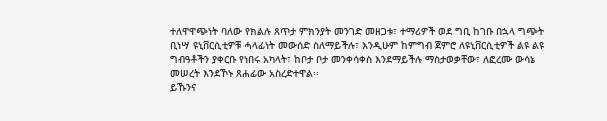ተለዋዋጭነት ባለው የክልሉ ጸጥታ ምክንያት መንገድ መዘጋቱ፣ ተማሪዎች ወደ ግቢ ከገቡ በኋላ ግጭት ቢነሣ ዩኒቨርሲቲዎቹ ሓላፊነት መውሰድ ስለማይችሉ፣ እንዲሁም ከምግብ ጀምሮ ለዩኒቨርሲቲዎች ልዩ ልዩ ግብዓቶችን ያቀርቡ የነበሩ አካላት፣ ከቦታ ቦታ መንቀሳቀስ እንደማይችሉ ማስታወቃቸው፣ ለፎረሙ ውሳኔ መሠረት እንደኾኑ ጸሐፊው አስረድተዋል፡፡
ይኹንና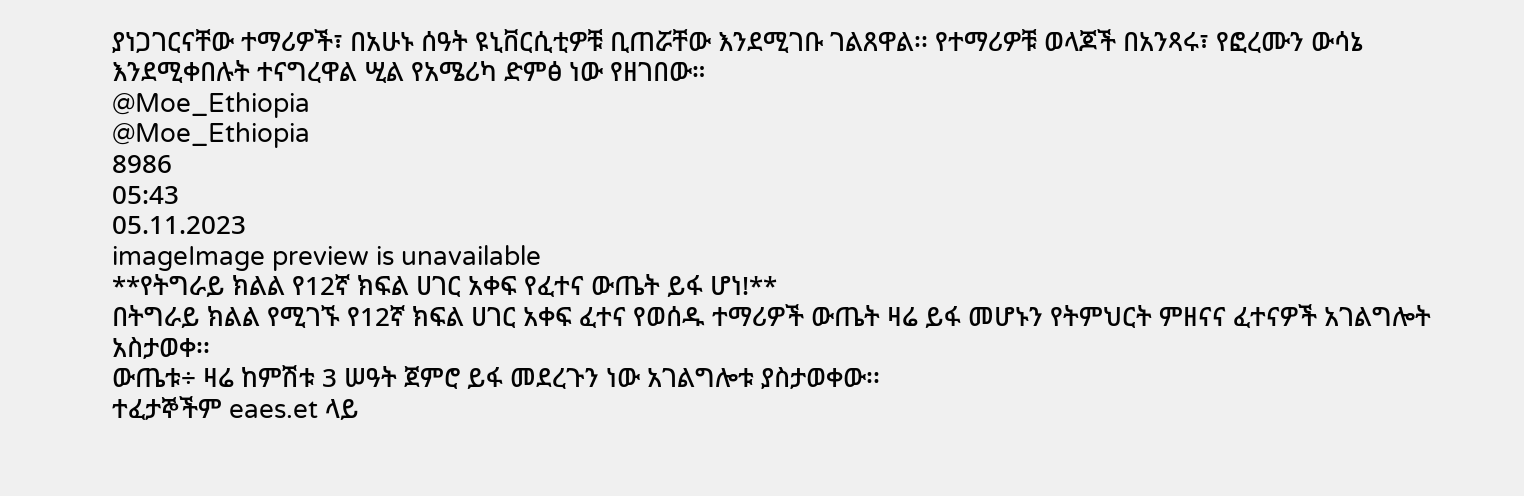ያነጋገርናቸው ተማሪዎች፣ በአሁኑ ሰዓት ዩኒቨርሲቲዎቹ ቢጠሯቸው እንደሚገቡ ገልጸዋል፡፡ የተማሪዎቹ ወላጆች በአንጻሩ፣ የፎረሙን ውሳኔ እንደሚቀበሉት ተናግረዋል ሢል የአሜሪካ ድምፅ ነው የዘገበው።
@Moe_Ethiopia
@Moe_Ethiopia
8986
05:43
05.11.2023
imageImage preview is unavailable
**የትግራይ ክልል የ12ኛ ክፍል ሀገር አቀፍ የፈተና ውጤት ይፋ ሆነ!**
በትግራይ ክልል የሚገኙ የ12ኛ ክፍል ሀገር አቀፍ ፈተና የወሰዱ ተማሪዎች ውጤት ዛሬ ይፋ መሆኑን የትምህርት ምዘናና ፈተናዎች አገልግሎት አስታወቀ፡፡
ውጤቱ÷ ዛሬ ከምሽቱ 3 ሠዓት ጀምሮ ይፋ መደረጉን ነው አገልግሎቱ ያስታወቀው፡፡
ተፈታኞችም eaes.et ላይ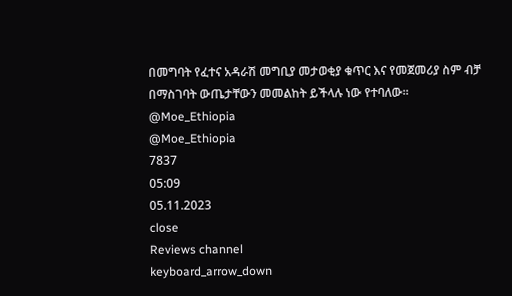በመግባት የፈተና አዳራሽ መግቢያ መታወቂያ ቁጥር እና የመጀመሪያ ስም ብቻ በማስገባት ውጤታቸውን መመልከት ይችላሉ ነው የተባለው፡፡
@Moe_Ethiopia
@Moe_Ethiopia
7837
05:09
05.11.2023
close
Reviews channel
keyboard_arrow_down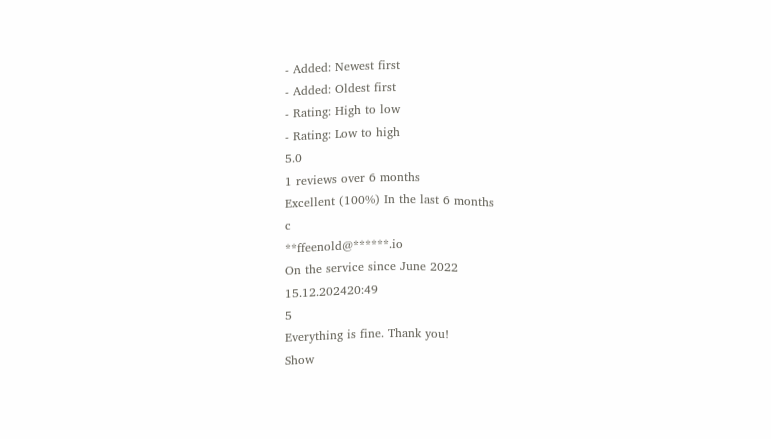- Added: Newest first
- Added: Oldest first
- Rating: High to low
- Rating: Low to high
5.0
1 reviews over 6 months
Excellent (100%) In the last 6 months
c
**ffeenold@******.io
On the service since June 2022
15.12.202420:49
5
Everything is fine. Thank you!
Show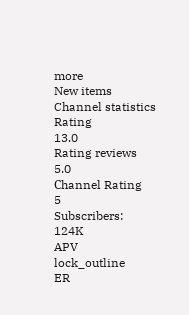more
New items
Channel statistics
Rating
13.0
Rating reviews
5.0
Сhannel Rating
5
Subscribers:
124K
APV
lock_outline
ER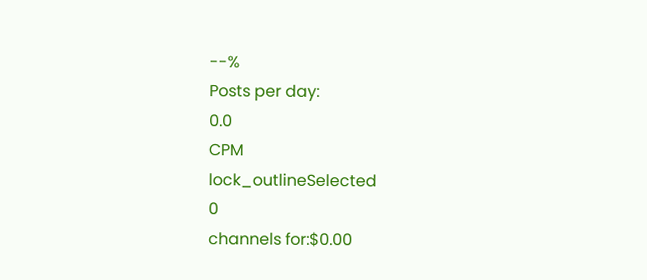--%
Posts per day:
0.0
CPM
lock_outlineSelected
0
channels for:$0.00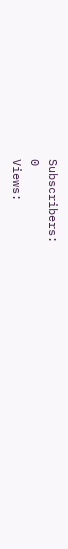Subscribers:
0
Views: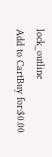lock_outline
Add to CartBuy for:$0.00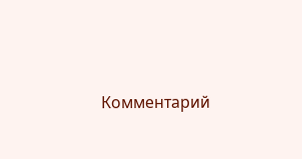Комментарий